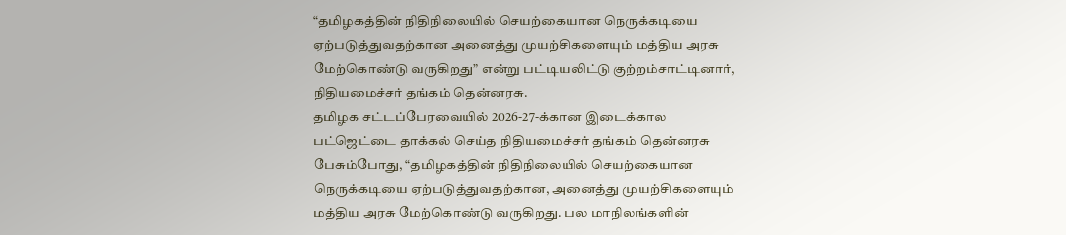“தமிழகத்தின் நிதிநிலையில் செயற்கையான நெருக்கடியை ஏற்படுத்துவதற்கான அனைத்து முயற்சிகளையும் மத்திய அரசு மேற்கொண்டு வருகிறது” என்று பட்டியலிட்டு குற்றம்சாட்டினார், நிதியமைச்சர் தங்கம் தென்னரசு.
தமிழக சட்டப்பேரவையில் 2026-27-க்கான இடைக்கால பட்ஜெட்டை தாக்கல் செய்த நிதியமைச்சர் தங்கம் தென்னரசு பேசும்போது, “தமிழகத்தின் நிதிநிலையில் செயற்கையான நெருக்கடியை ஏற்படுத்துவதற்கான, அனைத்து முயற்சிகளையும் மத்திய அரசு மேற்கொண்டு வருகிறது. பல மாநிலங்களின்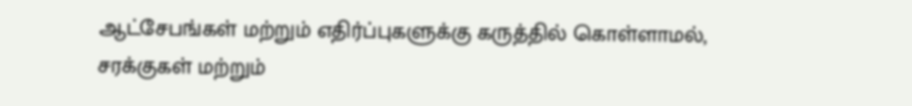ஆட்சேபங்கள் மற்றும் எதிர்ப்புகளுக்கு கருத்தில் கொள்ளாமல், சரக்குகள் மற்றும்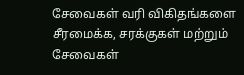சேவைகள் வரி விகிதங்களை சீரமைக்க, சரக்குகள் மற்றும் சேவைகள்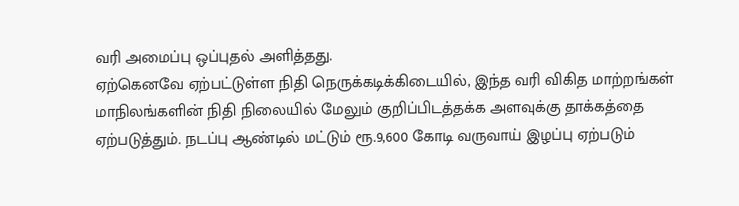வரி அமைப்பு ஒப்புதல் அளித்தது.
ஏற்கெனவே ஏற்பட்டுள்ள நிதி நெருக்கடிக்கிடையில், இந்த வரி விகித மாற்றங்கள் மாநிலங்களின் நிதி நிலையில் மேலும் குறிப்பிடத்தக்க அளவுக்கு தாக்கத்தை ஏற்படுத்தும். நடப்பு ஆண்டில் மட்டும் ரூ.9,600 கோடி வருவாய் இழப்பு ஏற்படும்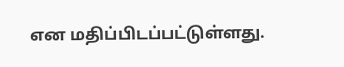என மதிப்பிடப்பட்டுள்ளது.